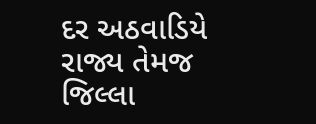દર અઠવાડિયે રાજ્ય તેમજ જિલ્લા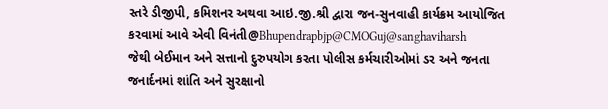સ્તરે ડીજીપી, કમિશનર અથવા આઇ.જી.શ્રી દ્વારા જન-સુનવાહી કાર્યક્રમ આયોજિત કરવામાં આવે એવી વિનંતી@Bhupendrapbjp@CMOGuj@sanghaviharsh
જેથી બેઈમાન અને સત્તાનો દુરુપયોગ કરતા પોલીસ કર્મચારીઓમાં ડર અને જનતા જનાર્દનમાં શાંતિ અને સુરક્ષાનો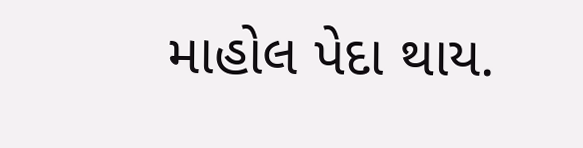માહોલ પેદા થાય.